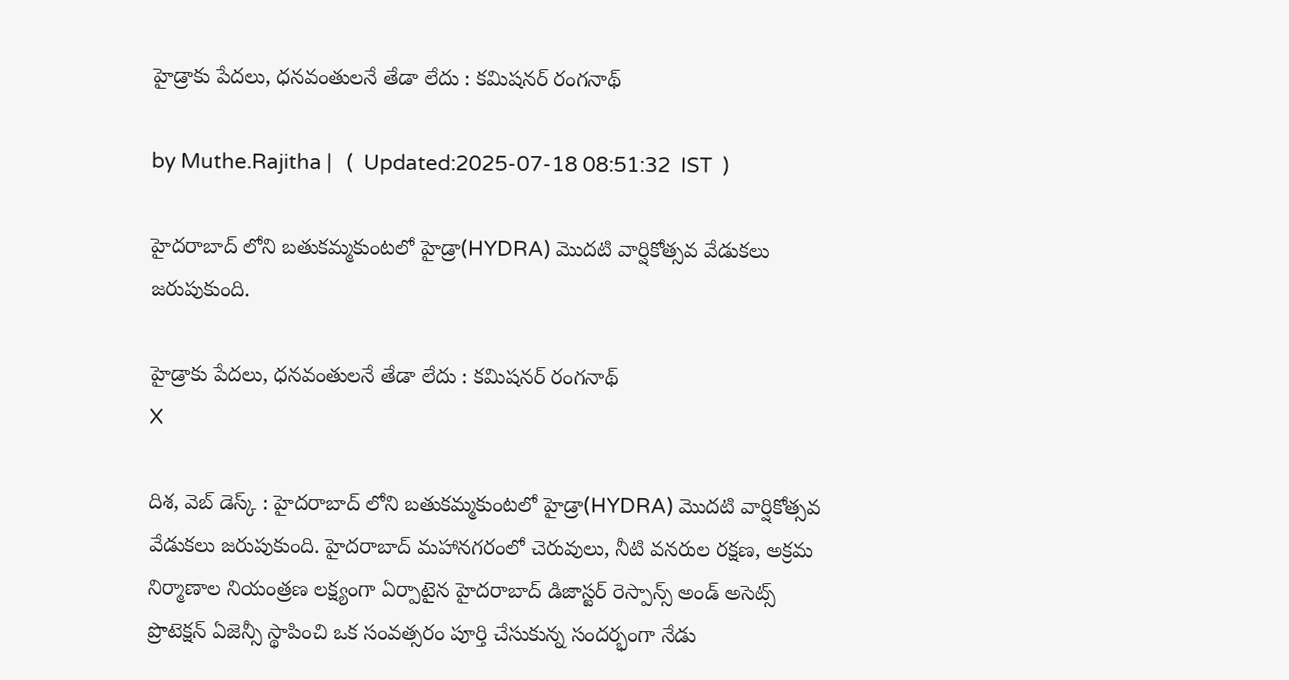హైడ్రాకు పేదలు, ధనవంతులనే తేడా లేదు : కమిషనర్ రంగనాథ్

by Muthe.Rajitha |   (  Updated:2025-07-18 08:51:32  IST  )

హైదరాబాద్ లోని బతుకమ్మకుంటలో హైడ్రా(HYDRA) మొదటి వార్షికోత్సవ వేడుకలు జరుపుకుంది.

హైడ్రాకు పేదలు, ధనవంతులనే తేడా లేదు : కమిషనర్ రంగనాథ్
X

దిశ, వెబ్ డెస్క్ : హైదరాబాద్ లోని బతుకమ్మకుంటలో హైడ్రా(HYDRA) మొదటి వార్షికోత్సవ వేడుకలు జరుపుకుంది. హైదరాబాద్ మహానగరంలో చెరువులు, నీటి వనరుల రక్షణ, అక్రమ నిర్మాణాల నియంత్రణ లక్ష్యంగా ఏర్పాటైన హైదరాబాద్ డిజాస్టర్ రెస్పాన్స్ అండ్ అసెట్స్ ప్రొటెక్షన్ ఏజెన్సీ స్థాపించి ఒక సంవత్సరం పూర్తి చేసుకున్న సందర్భంగా నేడు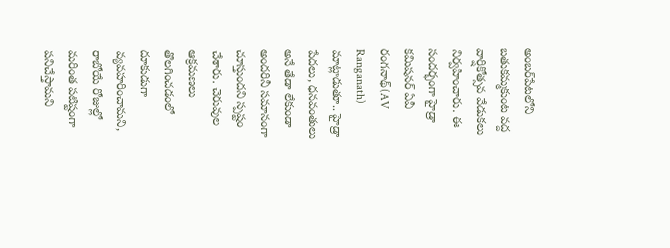అంబర్‌పేటలోని బతుకమ్మకుంట వద్ద వార్షికోత్సవ వేడుకలు నిర్వహించారు. ఈ సందర్భంగా హైడ్రా కమిషనర్ ఏవీ రంగనాథ్(AV Ranganath) మాట్లాడుతూ.. హైడ్రా పేదలు, ధనవంతులు అనే తేడా లేకుండా అందరినీ సమానంగా చూస్తుందని స్పష్టం చేశారు. చెరువుల ఆక్రమణలు తొలగించడంలో దూకుడుగా వ్యవహరించామని, రాబోయే రోజుల్లో మరింత పటిష్టంగా పనిచేస్తామని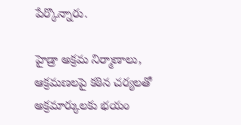పేర్కొన్నారు.

హైడ్రా అక్రమ నిర్మాణాలు, ఆక్రమణలపై కఠిన చర్యలతో అక్రమార్కులకు భయం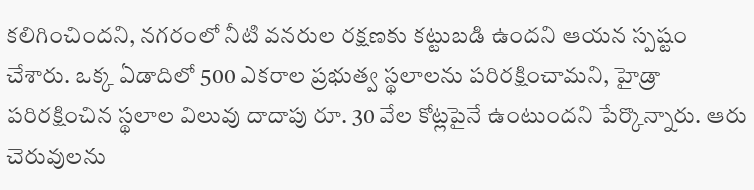కలిగించిందని, నగరంలో నీటి వనరుల రక్షణకు కట్టుబడి ఉందని ఆయన స్పష్టం చేశారు. ఒక్క ఏడాదిలో 500 ఎకరాల ప్రభుత్వ స్థలాలను పరిరక్షించామని, హైడ్రా పరిరక్షించిన స్థలాల విలువు దాదాపు రూ. 30 వేల కోట్లపైనే ఉంటుందని పేర్కొన్నారు. ఆరు చెరువులను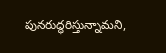పునరుద్ధరిస్తున్నామని,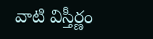వాటి విస్తీర్ణం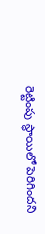రెట్టింపు స్థాయిలో పెరిగిందని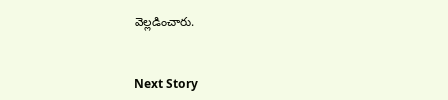వెల్లడించారు.


Next Story